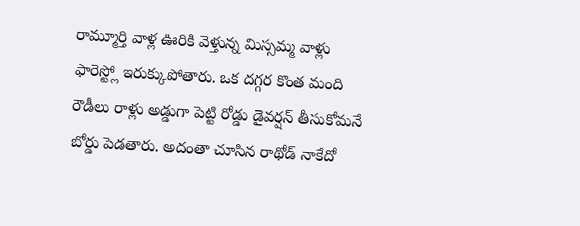రామ్మూర్తి వాళ్ల ఊరికి వెళ్తున్న మిస్సమ్మ వాళ్లు ఫారెస్ట్లో ఇరుక్కుపోతారు. ఒక దగ్గర కొంత మంది రౌడీలు రాళ్లు అడ్డుగా పెట్టి రోడ్డు డైవర్షన్ తీసుకోమనే బోర్డు పెడతారు. అదంతా చూసిన రాథోడ్ నాకేదో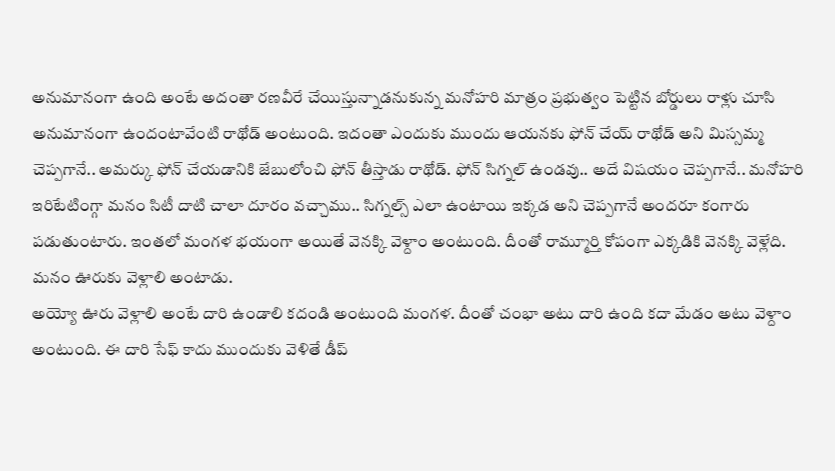అనుమానంగా ఉంది అంటే అదంతా రణవీరే చేయిస్తున్నాడనుకున్న మనోహరి మాత్రం ప్రభుత్వం పెట్టిన బోర్డులు రాళ్లు చూసి అనుమానంగా ఉందంటావేంటి రాథోడ్ అంటుంది. ఇదంతా ఎందుకు ముందు ఆయనకు ఫోన్ చేయ్ రాథోడ్ అని మిస్సమ్మ చెప్పగానే.. అమర్కు ఫోన్ చేయడానికి జేబులోంచి ఫోన్ తీస్తాడు రాథోడ్. ఫోన్ సిగ్నల్ ఉండవు.. అదే విషయం చెప్పగానే.. మనోహరి ఇరిటేటింగ్గా మనం సిటీ దాటి చాలా దూరం వచ్చాము.. సిగ్నల్స్ ఎలా ఉంటాయి ఇక్కడ అని చెప్పగానే అందరూ కంగారు పడుతుంటారు. ఇంతలో మంగళ భయంగా అయితే వెనక్కి వెళ్దాం అంటుంది. దీంతో రామ్మూర్తి కోపంగా ఎక్కడికి వెనక్కి వెళ్లేది. మనం ఊరుకు వెళ్లాలి అంటాడు.
అయ్యో ఊరు వెళ్లాలి అంటే దారి ఉండాలి కదండి అంటుంది మంగళ. దీంతో చంభా అటు దారి ఉంది కదా మేడం అటు వెళ్దాం అంటుంది. ఈ దారి సేఫ్ కాదు ముందుకు వెళితే డీప్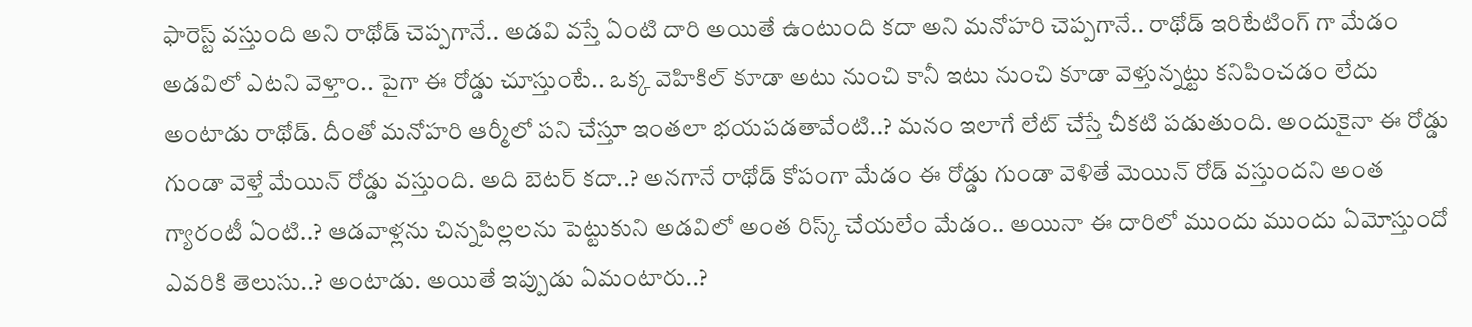ఫారెస్ట్ వస్తుంది అని రాథోడ్ చెప్పగానే.. అడవి వస్తే ఏంటి దారి అయితే ఉంటుంది కదా అని మనోహరి చెప్పగానే.. రాథోడ్ ఇరిటేటింగ్ గా మేడం అడవిలో ఎటని వెళ్తాం.. పైగా ఈ రోడ్డు చూస్తుంటే.. ఒక్క వెహికిల్ కూడా అటు నుంచి కానీ ఇటు నుంచి కూడా వెళ్తున్నట్టు కనిపించడం లేదు అంటాడు రాథోడ్. దీంతో మనోహరి ఆర్మీలో పని చేస్తూ ఇంతలా భయపడతావేంటి..? మనం ఇలాగే లేట్ చేస్తే చీకటి పడుతుంది. అందుకైనా ఈ రోడ్డు గుండా వెళ్తే మేయిన్ రోడ్డు వస్తుంది. అది బెటర్ కదా..? అనగానే రాథోడ్ కోపంగా మేడం ఈ రోడ్డు గుండా వెళితే మెయిన్ రోడ్ వస్తుందని అంత గ్యారంటీ ఏంటి..? ఆడవాళ్లను చిన్నపిల్లలను పెట్టుకుని అడవిలో అంత రిస్క్ చేయలేం మేడం.. అయినా ఈ దారిలో ముందు ముందు ఏమోస్తుందో ఎవరికి తెలుసు..? అంటాడు. అయితే ఇప్పుడు ఏమంటారు..?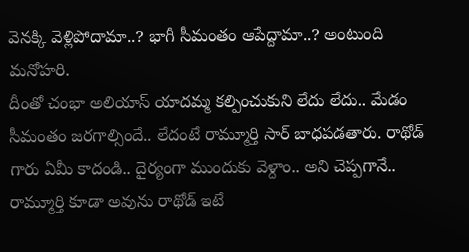వెనక్కి వెళ్లిపోదామా..? భాగీ సీమంతం ఆపేద్దామా..? అంటుంది మనోహరి.
దీంతో చంభా అలియాస్ యాదమ్మ కల్పించుకుని లేదు లేదు.. మేడం సీమంతం జరగాల్సిందే.. లేదంటే రామ్మూర్తి సార్ బాధపడతారు. రాథోడ్ గారు ఏమీ కాదండి.. దైర్యంగా ముందుకు వెళ్దాం.. అని చెప్పగానే.. రామ్మూర్తి కూడా అవును రాథోడ్ ఇటే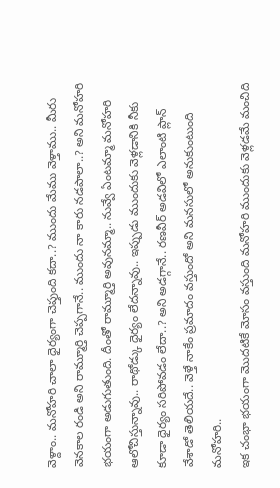వెళ్దాం.. మనోహరి చాలా ధైర్యంగా చెప్తుంది కదా..? ముందు మేము వెళ్తాము.. మీరు వెనకాల రండి అని రామ్మూర్తి చెప్పగానే.. ముందు నా కారు నడపాలా..? అని మనోహరి భయంగా అడుగుతుంది. దీంతో రామ్మూర్తి అవునమ్మా.. నువ్వే ఏంటమ్మా మనోహరి ఆలోచిస్తున్నావు.. రాథోడ్కు ధైర్యం లేదన్నావు.. ఇప్పుడు ముందుకు వెళ్లడానికి నీకు కూడా ధైర్యం సరిపోవడం లేదా..? అని అడగ్గానే.. రణవీర్ అడవిలో ఎలాంటి ప్లాన్ వేశాడో తెలియదే.. వెళ్తే నాకేం ప్రమాదం వస్తుందో అని మనసులో అనుకుంటుంది మనోహరి..
ఇక చంభా భయంగా మొదటికే మోసం వస్తుంది మనోహరి ముందుకు వెళ్లడమే మంచిది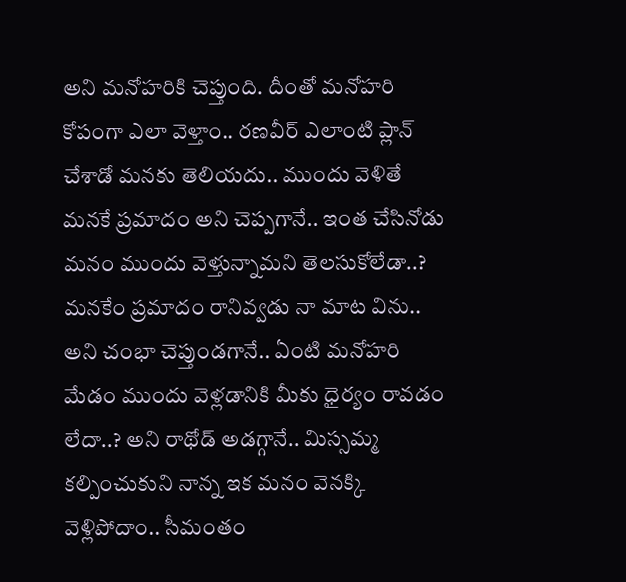అని మనోహరికి చెప్తుంది. దీంతో మనోహరి కోపంగా ఎలా వెళ్తాం.. రణవీర్ ఎలాంటి ప్లాన్ చేశాడో మనకు తెలియదు.. ముందు వెళితే మనకే ప్రమాదం అని చెప్పగానే.. ఇంత చేసినోడు మనం ముందు వెళ్తున్నామని తెలసుకోలేడా..? మనకేం ప్రమాదం రానివ్వడు నా మాట విను.. అని చంభా చెప్తుండగానే.. ఏంటి మనోహరి మేడం ముందు వెళ్లడానికి మీకు ధైర్యం రావడం లేదా..? అని రాథోడ్ అడగ్గానే.. మిస్సమ్మ కల్పించుకుని నాన్న ఇక మనం వెనక్కి వెళ్లిపోదాం.. సీమంతం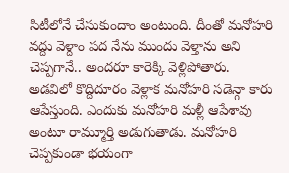సిటీలోనే చేసుకుందాం అంటుంది. దీంతో మనోహరి వద్దు వెళ్దాం పద నేను ముందు వెళ్తాను అని చెప్పగానే.. అందరూ కారెక్కి వెళ్లిపోతారు.
అడవిలో కొద్దిదూరం వెళ్లాక మనోహరి సడెన్గా కారు ఆపేస్తుంది. ఎందుకు మనోహరి మళ్లీ ఆపేశావు అంటూ రామ్మూర్తి అడుగుతాడు. మనోహరి చెప్పకుండా భయంగా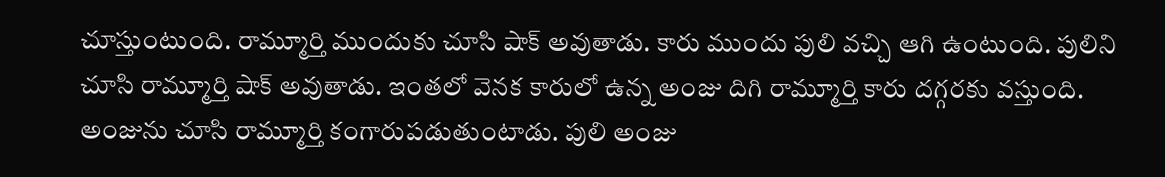చూస్తుంటుంది. రామ్మూర్తి ముందుకు చూసి షాక్ అవుతాడు. కారు ముందు పులి వచ్చి ఆగి ఉంటుంది. పులిని చూసి రామ్మూర్తి షాక్ అవుతాడు. ఇంతలో వెనక కారులో ఉన్న అంజు దిగి రామ్మూర్తి కారు దగ్గరకు వస్తుంది. అంజును చూసి రామ్మూర్తి కంగారుపడుతుంటాడు. పులి అంజు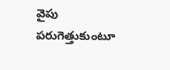వైపు పరుగెత్తుకుంటూ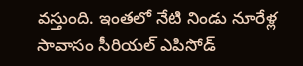వస్తుంది. ఇంతలో నేటి నిండు నూరేళ్ల సావాసం సీరియల్ ఎపిసోడ్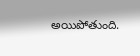అయిపోతుంది.